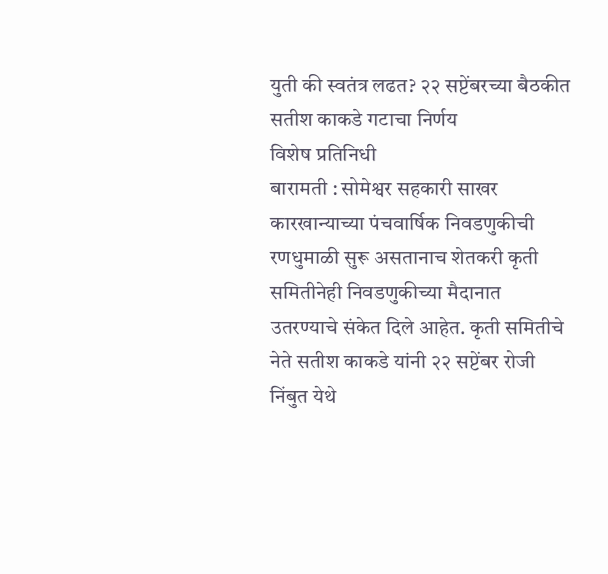युती की स्वतंत्र लढत? २२ सप्टेंबरच्या बैठकीत सतीश काकडे गटाचा निर्णय
विशेष प्रतिनिधी
बारामती : सोमेश्वर सहकारी साखर कारखान्याच्या पंचवार्षिक निवडणुकीची रणधुमाळी सुरू असतानाच शेतकरी कृती समितीनेही निवडणुकीच्या मैदानात उतरण्याचे संकेत दिले आहेत. कृती समितीचे नेते सतीश काकडे यांनी २२ सप्टेंबर रोजी निंबुत येथे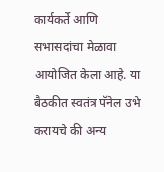कार्यकर्ते आणि सभासदांचा मेळावा आयोजित केला आहे. या बैठकीत स्वतंत्र पॅनेल उभे करायचे की अन्य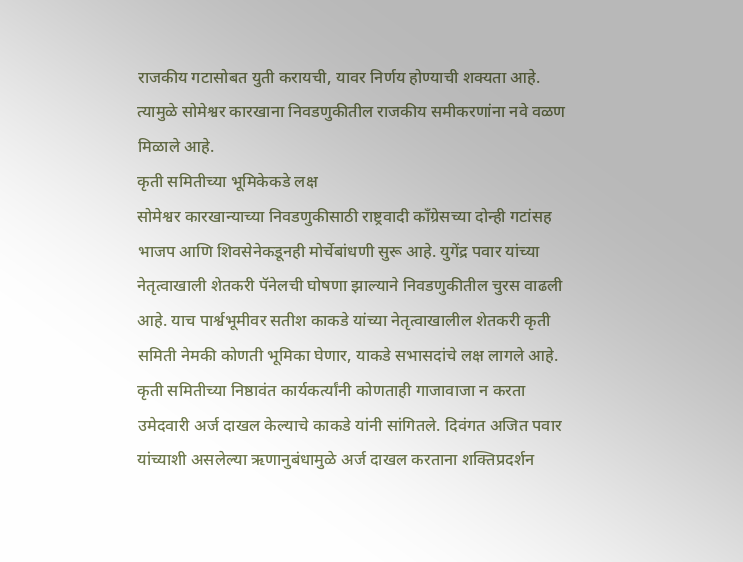राजकीय गटासोबत युती करायची, यावर निर्णय होण्याची शक्यता आहे. त्यामुळे सोमेश्वर कारखाना निवडणुकीतील राजकीय समीकरणांना नवे वळण मिळाले आहे.
कृती समितीच्या भूमिकेकडे लक्ष
सोमेश्वर कारखान्याच्या निवडणुकीसाठी राष्ट्रवादी काँग्रेसच्या दोन्ही गटांसह भाजप आणि शिवसेनेकडूनही मोर्चेबांधणी सुरू आहे. युगेंद्र पवार यांच्या नेतृत्वाखाली शेतकरी पॅनेलची घोषणा झाल्याने निवडणुकीतील चुरस वाढली आहे. याच पार्श्वभूमीवर सतीश काकडे यांच्या नेतृत्वाखालील शेतकरी कृती समिती नेमकी कोणती भूमिका घेणार, याकडे सभासदांचे लक्ष लागले आहे.
कृती समितीच्या निष्ठावंत कार्यकर्त्यांनी कोणताही गाजावाजा न करता उमेदवारी अर्ज दाखल केल्याचे काकडे यांनी सांगितले. दिवंगत अजित पवार यांच्याशी असलेल्या ऋणानुबंधामुळे अर्ज दाखल करताना शक्तिप्रदर्शन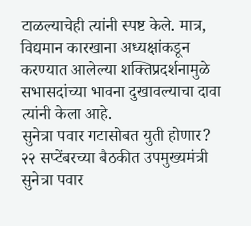टाळल्याचेही त्यांनी स्पष्ट केले. मात्र, विद्यमान कारखाना अध्यक्षांकडून करण्यात आलेल्या शक्तिप्रदर्शनामुळे सभासदांच्या भावना दुखावल्याचा दावा त्यांनी केला आहे.
सुनेत्रा पवार गटासोबत युती होणार?
२२ सप्टेंबरच्या बैठकीत उपमुख्यमंत्री सुनेत्रा पवार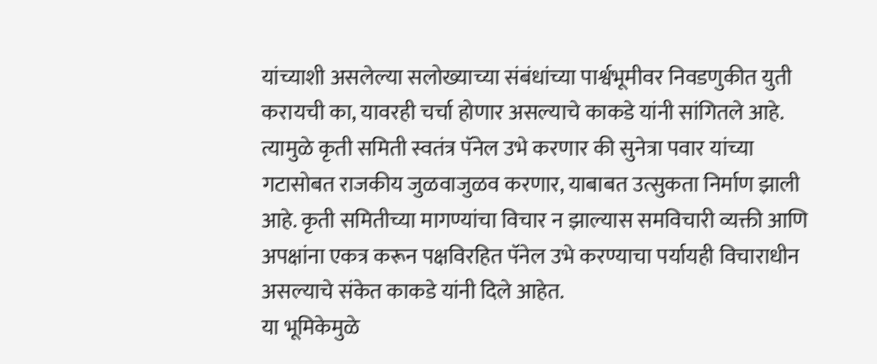यांच्याशी असलेल्या सलोख्याच्या संबंधांच्या पार्श्वभूमीवर निवडणुकीत युती करायची का, यावरही चर्चा होणार असल्याचे काकडे यांनी सांगितले आहे.
त्यामुळे कृती समिती स्वतंत्र पॅनेल उभे करणार की सुनेत्रा पवार यांच्या गटासोबत राजकीय जुळवाजुळव करणार, याबाबत उत्सुकता निर्माण झाली आहे. कृती समितीच्या मागण्यांचा विचार न झाल्यास समविचारी व्यक्ती आणि अपक्षांना एकत्र करून पक्षविरहित पॅनेल उभे करण्याचा पर्यायही विचाराधीन असल्याचे संकेत काकडे यांनी दिले आहेत.
या भूमिकेमुळे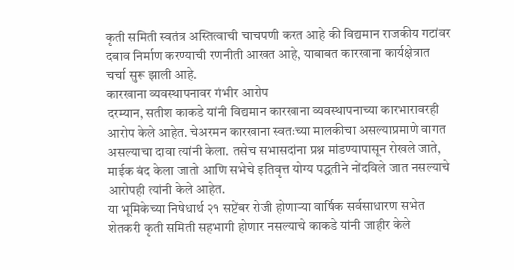कृती समिती स्वतंत्र अस्तित्वाची चाचपणी करत आहे की विद्यमान राजकीय गटांवर दबाव निर्माण करण्याची रणनीती आखत आहे, याबाबत कारखाना कार्यक्षेत्रात चर्चा सुरू झाली आहे.
कारखाना व्यवस्थापनावर गंभीर आरोप
दरम्यान, सतीश काकडे यांनी विद्यमान कारखाना व्यवस्थापनाच्या कारभारावरही आरोप केले आहेत. चेअरमन कारखाना स्वतःच्या मालकीचा असल्याप्रमाणे वागत असल्याचा दावा त्यांनी केला. तसेच सभासदांना प्रश्न मांडण्यापासून रोखले जाते, माईक बंद केला जातो आणि सभेचे इतिवृत्त योग्य पद्धतीने नोंदविले जात नसल्याचे आरोपही त्यांनी केले आहेत.
या भूमिकेच्या निषेधार्थ २१ सप्टेंबर रोजी होणाऱ्या वार्षिक सर्वसाधारण सभेत शेतकरी कृती समिती सहभागी होणार नसल्याचे काकडे यांनी जाहीर केले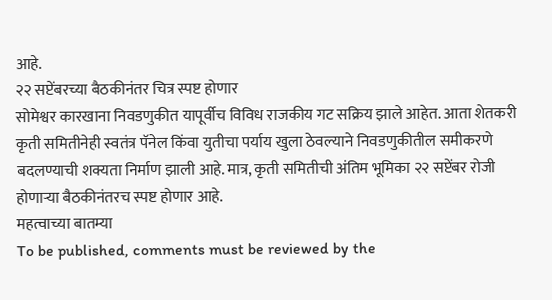आहे.
२२ सप्टेंबरच्या बैठकीनंतर चित्र स्पष्ट होणार
सोमेश्वर कारखाना निवडणुकीत यापूर्वीच विविध राजकीय गट सक्रिय झाले आहेत. आता शेतकरी कृती समितीनेही स्वतंत्र पॅनेल किंवा युतीचा पर्याय खुला ठेवल्याने निवडणुकीतील समीकरणे बदलण्याची शक्यता निर्माण झाली आहे. मात्र, कृती समितीची अंतिम भूमिका २२ सप्टेंबर रोजी होणाऱ्या बैठकीनंतरच स्पष्ट होणार आहे.
महत्वाच्या बातम्या
To be published, comments must be reviewed by the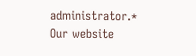administrator.*
Our website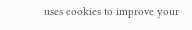uses cookies to improve your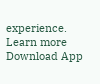experience. Learn more
Download App